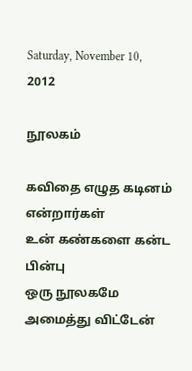Saturday, November 10, 2012

நூலகம்

கவிதை எழுத கடினம் என்றார்கள்
உன் கண்களை கன்ட பின்பு
ஒரு நூலகமே அமைத்து விட்டேன்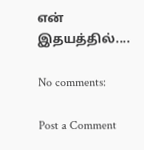என் இதயத்தில்....

No comments:

Post a Comment